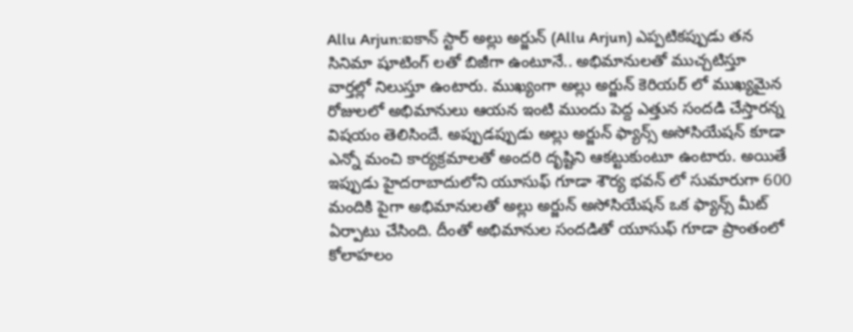Allu Arjun:ఐకాన్ స్టార్ అల్లు అర్జున్ (Allu Arjun) ఎప్పటికప్పుడు తన సినిమా షూటింగ్ లతో బిజీగా ఉంటూనే.. అభిమానులతో ముచ్చటిస్తూ వార్తల్లో నిలుస్తూ ఉంటారు. ముఖ్యంగా అల్లు అర్జున్ కెరియర్ లో ముఖ్యమైన రోజులలో అభిమానులు ఆయన ఇంటి ముందు పెద్ద ఎత్తున సందడి చేస్తారన్న విషయం తెలిసిందే. అప్పుడప్పుడు అల్లు అర్జున్ ఫ్యాన్స్ అసోసియేషన్ కూడా ఎన్నో మంచి కార్యక్రమాలతో అందరి దృష్టిని ఆకట్టుకుంటూ ఉంటారు. అయితే ఇప్పుడు హైదరాబాదులోని యూసుఫ్ గూడా శౌర్య భవన్ లో సుమారుగా 600 మందికి పైగా అభిమానులతో అల్లు అర్జున్ అసోసియేషన్ ఒక ఫ్యాన్స్ మీట్ ఏర్పాటు చేసింది. దీంతో అభిమానుల సందడితో యూసుఫ్ గూడా ప్రాంతంలో కోలాహలం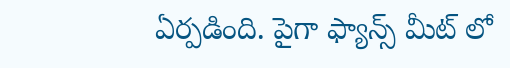ఏర్పడింది. పైగా ఫ్యాన్స్ మీట్ లో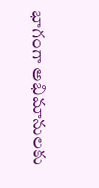భాగంగా అభిమానులకు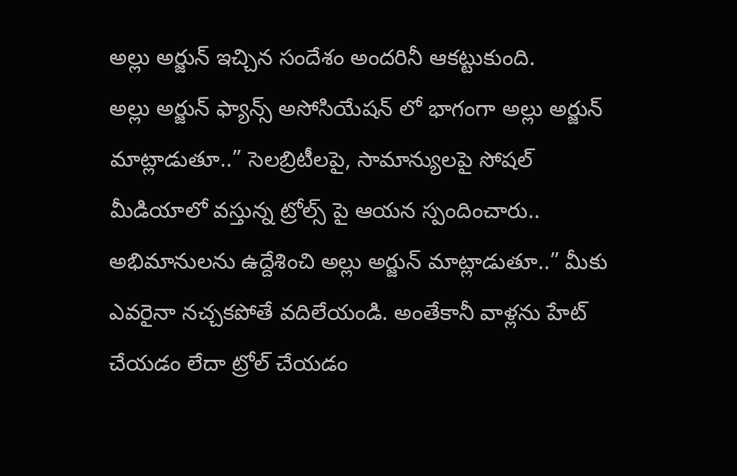అల్లు అర్జున్ ఇచ్చిన సందేశం అందరినీ ఆకట్టుకుంది.
అల్లు అర్జున్ ఫ్యాన్స్ అసోసియేషన్ లో భాగంగా అల్లు అర్జున్ మాట్లాడుతూ..” సెలబ్రిటీలపై, సామాన్యులపై సోషల్ మీడియాలో వస్తున్న ట్రోల్స్ పై ఆయన స్పందించారు.. అభిమానులను ఉద్దేశించి అల్లు అర్జున్ మాట్లాడుతూ..” మీకు ఎవరైనా నచ్చకపోతే వదిలేయండి. అంతేకానీ వాళ్లను హేట్ చేయడం లేదా ట్రోల్ చేయడం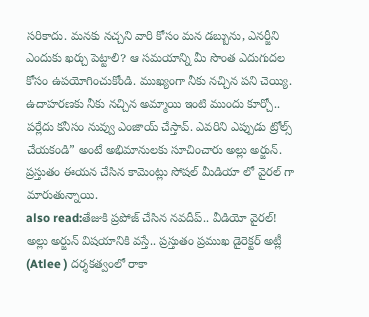సరికాదు. మనకు నచ్చని వారి కోసం మన డబ్బును, ఎనర్జీని ఎందుకు ఖర్చు పెట్టాలి? ఆ సమయాన్ని మీ సొంత ఎదుగుదల కోసం ఉపయోగించుకోండి. ముఖ్యంగా నీకు నచ్చిన పని చెయ్యి. ఉదాహరణకు నీకు నచ్చిన అమ్మాయి ఇంటి ముందు కూర్చో.. పర్లేదు కనీసం నువ్వు ఎంజాయ్ చేస్తావ్. ఎవరిని ఎప్పుడు ట్రోల్స్ చేయకండి” అంటే అభిమానులకు సూచించారు అల్లు అర్జున్. ప్రస్తుతం ఈయన చేసిన కామెంట్లు సోషల్ మీడియా లో వైరల్ గా మారుతున్నాయి.
also read:తేజుకి ప్రపోజ్ చేసిన నవదీప్.. వీడియో వైరల్!
అల్లు అర్జున్ విషయానికి వస్తే.. ప్రస్తుతం ప్రముఖ డైరెక్టర్ అట్లీ (Atlee ) దర్శకత్వంలో రాకా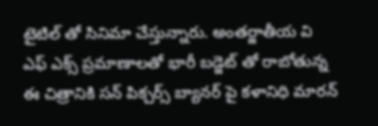టైటిల్ తో సినిమా చేస్తున్నారు. అంతర్జాతీయ వి ఎఫ్ ఎక్స్ ప్రమాణాలతో భారీ బడ్జెట్ తో రాబోతున్న ఈ చిత్రానికి సన్ పిక్చర్స్ బ్యానర్ పై కళానిధి మారన్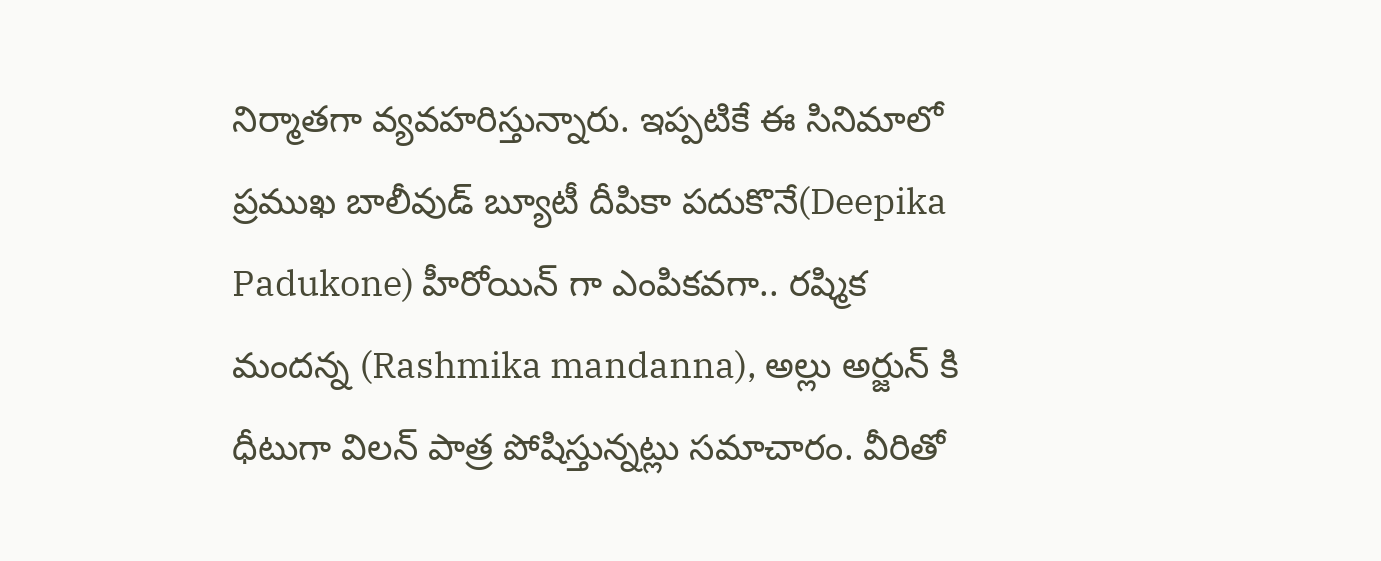నిర్మాతగా వ్యవహరిస్తున్నారు. ఇప్పటికే ఈ సినిమాలో ప్రముఖ బాలీవుడ్ బ్యూటీ దీపికా పదుకొనే(Deepika Padukone) హీరోయిన్ గా ఎంపికవగా.. రష్మిక మందన్న (Rashmika mandanna), అల్లు అర్జున్ కి ధీటుగా విలన్ పాత్ర పోషిస్తున్నట్లు సమాచారం. వీరితో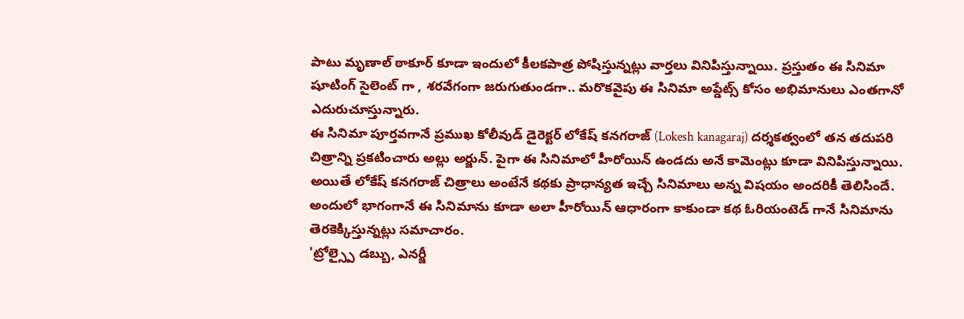పాటు మృణాల్ ఠాకూర్ కూడా ఇందులో కీలకపాత్ర పోషిస్తున్నట్లు వార్తలు వినిపిస్తున్నాయి. ప్రస్తుతం ఈ సినిమా షూటింగ్ సైలెంట్ గా , శరవేగంగా జరుగుతుండగా.. మరొకవైపు ఈ సినిమా అప్డేట్స్ కోసం అభిమానులు ఎంతగానో ఎదురుచూస్తున్నారు.
ఈ సినిమా పూర్తవగానే ప్రముఖ కోలీవుడ్ డైరెక్టర్ లోకేష్ కనగరాజ్ (Lokesh kanagaraj) దర్శకత్వంలో తన తదుపరి చిత్రాన్ని ప్రకటించారు అల్లు అర్జున్. పైగా ఈ సినిమాలో హీరోయిన్ ఉండదు అనే కామెంట్లు కూడా వినిపిస్తున్నాయి. అయితే లోకేష్ కనగరాజ్ చిత్రాలు అంటేనే కథకు ప్రాధాన్యత ఇచ్చే సినిమాలు అన్న విషయం అందరికీ తెలిసిందే. అందులో భాగంగానే ఈ సినిమాను కూడా అలా హీరోయిన్ ఆధారంగా కాకుండా కథ ఓరియంటెడ్ గానే సినిమాను తెరకెక్కిస్తున్నట్లు సమాచారం.
'ట్రోల్స్పై డబ్బు, ఎనర్జీ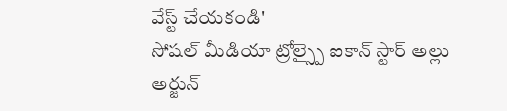వేస్ట్ చేయకండి'
సోషల్ మీడియా ట్రోల్స్పై ఐకాన్ స్టార్ అల్లు అర్జున్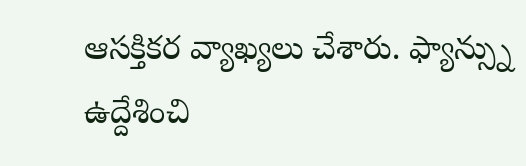ఆసక్తికర వ్యాఖ్యలు చేశారు. ఫ్యాన్స్ను ఉద్దేశించి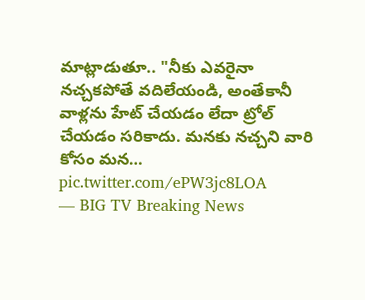మాట్లాడుతూ.. "నీకు ఎవరైనా నచ్చకపోతే వదిలేయండి, అంతేకానీ వాళ్లను హేట్ చేయడం లేదా ట్రోల్ చేయడం సరికాదు. మనకు నచ్చని వారి కోసం మన… pic.twitter.com/ePW3jc8LOA
— BIG TV Breaking News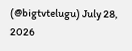(@bigtvtelugu) July 28, 2026